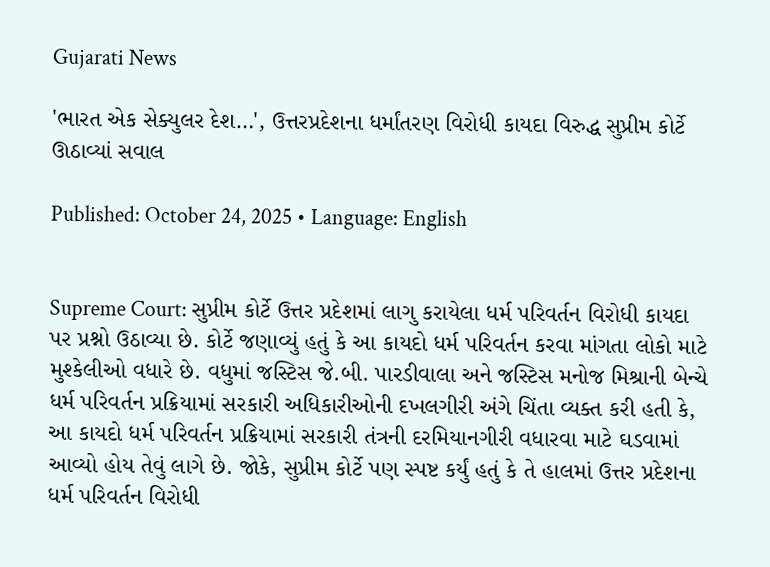Gujarati News

'ભારત એક સેક્યુલર દેશ…', ઉત્તરપ્રદેશના ધર્માંતરણ વિરોધી કાયદા વિરુદ્ધ સુપ્રીમ કોર્ટે ઊઠાવ્યાં સવાલ

Published: October 24, 2025 • Language: English


Supreme Court: સુપ્રીમ કોર્ટે ઉત્તર પ્રદેશમાં લાગુ કરાયેલા ધર્મ પરિવર્તન વિરોધી કાયદા પર પ્રશ્નો ઉઠાવ્યા છે. કોર્ટે જણાવ્યું હતું કે આ કાયદો ધર્મ પરિવર્તન કરવા માંગતા લોકો માટે મુશ્કેલીઓ વધારે છે. વધુમાં જસ્ટિસ જે.બી. પારડીવાલા અને જસ્ટિસ મનોજ મિશ્રાની બેન્ચે ધર્મ પરિવર્તન પ્રક્રિયામાં સરકારી અધિકારીઓની દખલગીરી અંગે ચિંતા વ્યક્ત કરી હતી કે, આ કાયદો ધર્મ પરિવર્તન પ્રક્રિયામાં સરકારી તંત્રની દરમિયાનગીરી વધારવા માટે ઘડવામાં આવ્યો હોય તેવું લાગે છે. જોકે, સુપ્રીમ કોર્ટે પણ સ્પષ્ટ કર્યું હતું કે તે હાલમાં ઉત્તર પ્રદેશના ધર્મ પરિવર્તન વિરોધી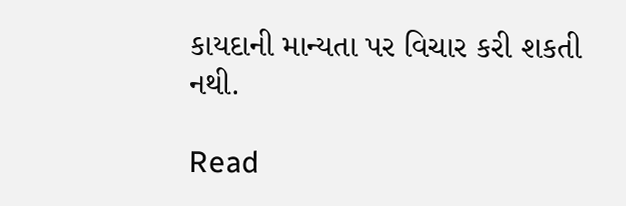કાયદાની માન્યતા પર વિચાર કરી શકતી નથી.

Read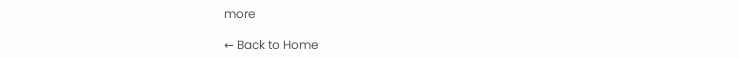more

← Back to Home